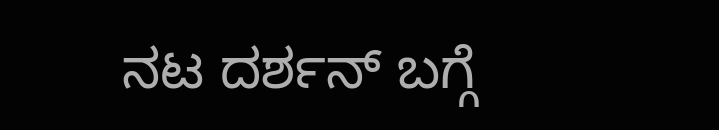ನಟ ದರ್ಶನ್ ಬಗ್ಗೆ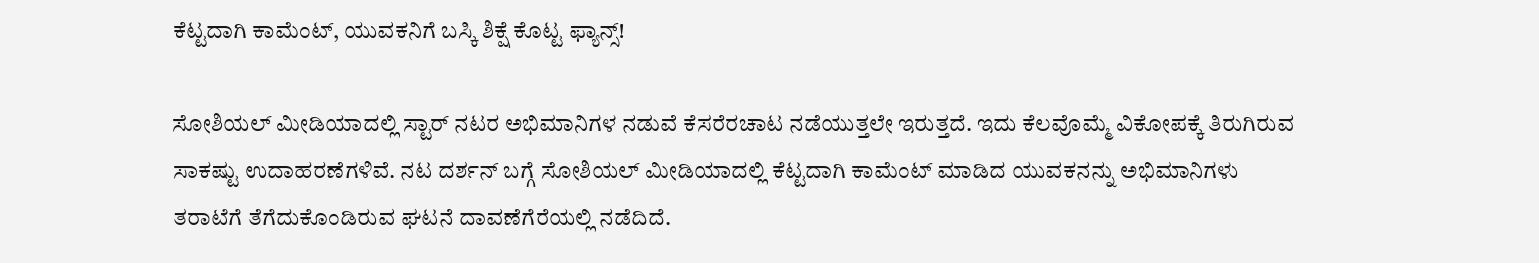ಕೆಟ್ಟದಾಗಿ ಕಾಮೆಂಟ್‌, ಯುವಕನಿಗೆ ಬಸ್ಕಿ ಶಿಕ್ಷೆ ಕೊಟ್ಟ ಫ್ಯಾನ್ಸ್!

ಸೋಶಿಯಲ್ ಮೀಡಿಯಾದಲ್ಲಿ ಸ್ಟಾರ್ ನಟರ ಅಭಿಮಾನಿಗಳ ನಡುವೆ ಕೆಸರೆರಚಾಟ ನಡೆಯುತ್ತಲೇ ಇರುತ್ತದೆ. ಇದು ಕೆಲವೊಮ್ಮೆ ವಿಕೋಪಕ್ಕೆ ತಿರುಗಿರುವ ಸಾಕಷ್ಟು ಉದಾಹರಣೆಗಳಿವೆ. ನಟ ದರ್ಶನ್ ಬಗ್ಗೆ ಸೋಶಿಯಲ್ ಮೀಡಿಯಾದಲ್ಲಿ ಕೆಟ್ಟದಾಗಿ ಕಾಮೆಂಟ್ ಮಾಡಿದ ಯುವಕನನ್ನು ಅಭಿಮಾನಿಗಳು ತರಾಟೆಗೆ ತೆಗೆದುಕೊಂಡಿರುವ ಘಟನೆ ದಾವಣೆಗೆರೆಯಲ್ಲಿ ನಡೆದಿದೆ.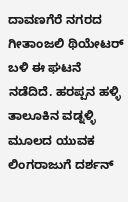ದಾವಣಗೆರೆ ನಗರದ ಗೀತಾಂಜಲಿ ಥಿಯೇಟರ್‌ ಬಳಿ ಈ ಘಟನೆ ನಡೆದಿದೆ. ಹರಪ್ಪನ ಹಳ್ಳಿ ತಾಲೂಕಿನ ವಡ್ನಳ್ಳಿ ಮೂಲದ ಯುವಕ ಲಿಂಗರಾಜುಗೆ ದರ್ಶನ್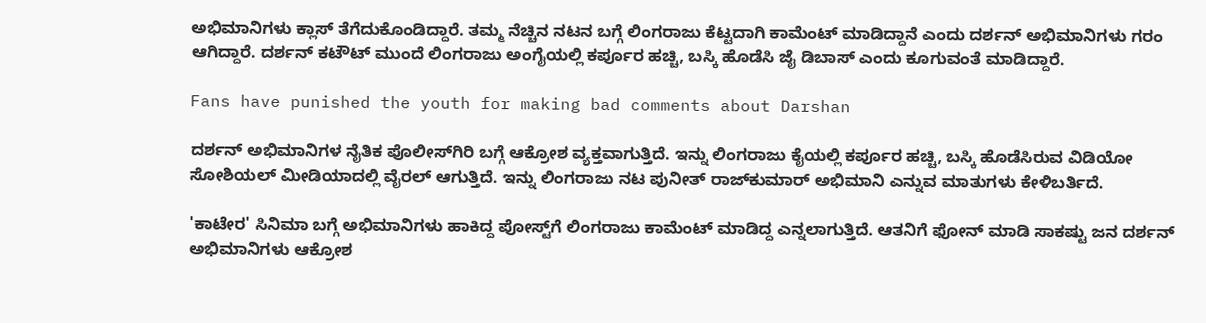ಅಭಿಮಾನಿಗಳು ಕ್ಲಾಸ್ ತೆಗೆದುಕೊಂಡಿದ್ದಾರೆ. ತಮ್ಮ ನೆಚ್ಚಿನ ನಟನ ಬಗ್ಗೆ ಲಿಂಗರಾಜು ಕೆಟ್ಟದಾಗಿ ಕಾಮೆಂಟ್ ಮಾಡಿದ್ದಾನೆ ಎಂದು ದರ್ಶನ್ ಅಭಿಮಾನಿಗಳು ಗರಂ ಆಗಿದ್ದಾರೆ. ದರ್ಶನ್ ಕಟೌಟ್‌ ಮುಂದೆ ಲಿಂಗರಾಜು ಅಂಗೈಯಲ್ಲಿ ಕರ್ಪೂರ ಹಚ್ಚಿ, ಬಸ್ಕಿ ಹೊಡೆಸಿ ಜೈ ಡಿಬಾಸ್ ಎಂದು ಕೂಗುವಂತೆ ಮಾಡಿದ್ದಾರೆ.

Fans have punished the youth for making bad comments about Darshan

ದರ್ಶನ್ ಅಭಿಮಾನಿಗಳ ನೈತಿಕ ಪೊಲೀಸ್‌ಗಿರಿ ಬಗ್ಗೆ ಆಕ್ರೋಶ ವ್ಯಕ್ತವಾಗುತ್ತಿದೆ. ಇನ್ನು ಲಿಂಗರಾಜು ಕೈಯಲ್ಲಿ ಕರ್ಪೂರ ಹಚ್ಚಿ, ಬಸ್ಕಿ ಹೊಡೆಸಿರುವ ವಿಡಿಯೋ ಸೋಶಿಯಲ್ ಮೀಡಿಯಾದಲ್ಲಿ ವೈರಲ್ ಆಗುತ್ತಿದೆ. ಇನ್ನು ಲಿಂಗರಾಜು ನಟ ಪುನೀತ್ ರಾಜ್‌ಕುಮಾರ್ ಅಭಿಮಾನಿ ಎನ್ನುವ ಮಾತುಗಳು ಕೇಳಿಬರ್ತಿದೆ.

'ಕಾಟೇರ' ಸಿನಿಮಾ ಬಗ್ಗೆ ಅಭಿಮಾನಿಗಳು ಹಾಕಿದ್ದ ಪೋಸ್ಟ್‌ಗೆ ಲಿಂಗರಾಜು ಕಾಮೆಂಟ್ ಮಾಡಿದ್ದ ಎನ್ನಲಾಗುತ್ತಿದೆ. ಆತನಿಗೆ ಫೋನ್ ಮಾಡಿ ಸಾಕಷ್ಟು ಜನ ದರ್ಶನ್ ಅಭಿಮಾನಿಗಳು ಆಕ್ರೋಶ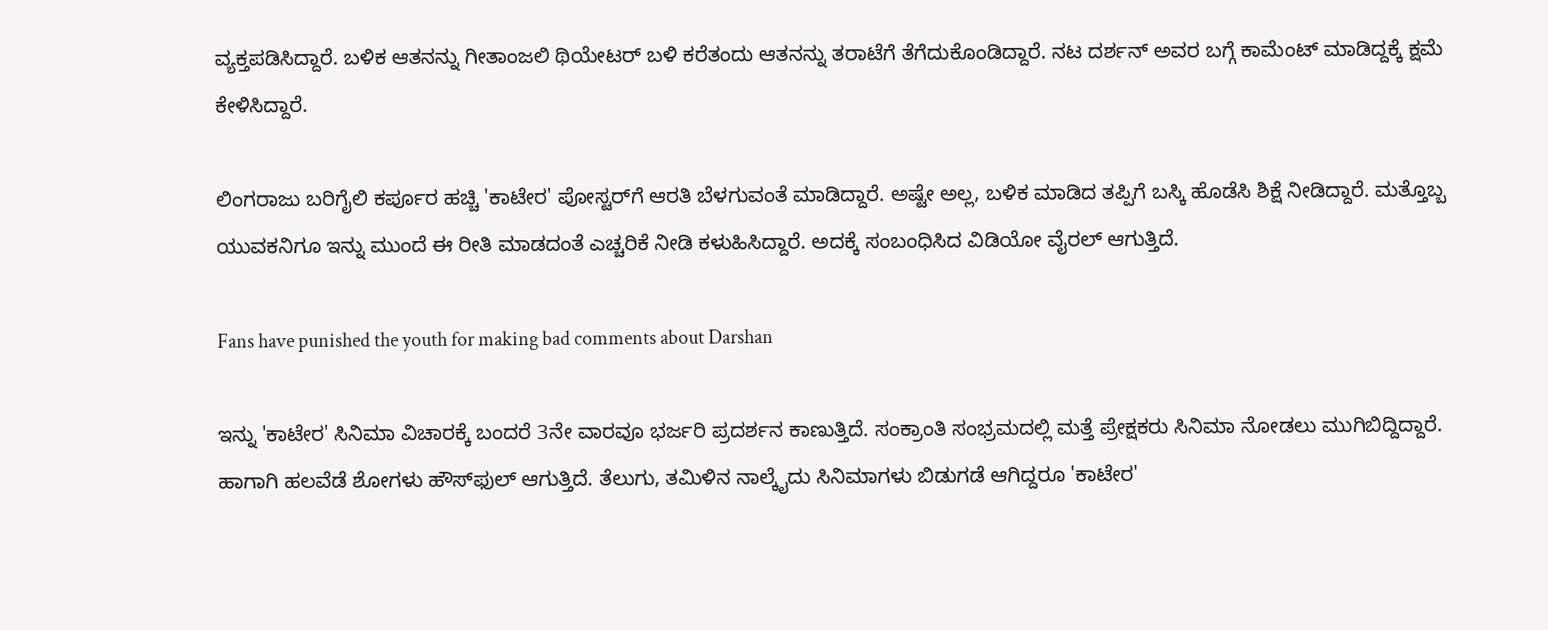ವ್ಯಕ್ತಪಡಿಸಿದ್ದಾರೆ. ಬಳಿಕ ಆತನನ್ನು ಗೀತಾಂಜಲಿ ಥಿಯೇಟರ್ ಬಳಿ ಕರೆತಂದು ಆತನನ್ನು ತರಾಟೆಗೆ ತೆಗೆದುಕೊಂಡಿದ್ದಾರೆ. ನಟ ದರ್ಶನ್ ಅವರ ಬಗ್ಗೆ ಕಾಮೆಂಟ್ ಮಾಡಿದ್ದಕ್ಕೆ ಕ್ಷಮೆ ಕೇಳಿಸಿದ್ದಾರೆ.

ಲಿಂಗರಾಜು ಬರಿಗೈಲಿ ಕರ್ಪೂರ ಹಚ್ಚಿ 'ಕಾಟೇರ' ಪೋಸ್ಟರ್‌ಗೆ ಆರತಿ ಬೆಳಗುವಂತೆ ಮಾಡಿದ್ದಾರೆ. ಅಷ್ಟೇ ಅಲ್ಲ, ಬಳಿಕ ಮಾಡಿದ ತಪ್ಪಿಗೆ ಬಸ್ಕಿ ಹೊಡೆಸಿ ಶಿಕ್ಷೆ ನೀಡಿದ್ದಾರೆ. ಮತ್ತೊಬ್ಬ ಯುವಕನಿಗೂ ಇನ್ನು ಮುಂದೆ ಈ ರೀತಿ ಮಾಡದಂತೆ ಎಚ್ಚರಿಕೆ ನೀಡಿ ಕಳುಹಿಸಿದ್ದಾರೆ. ಅದಕ್ಕೆ ಸಂಬಂಧಿಸಿದ ವಿಡಿಯೋ ವೈರಲ್ ಆಗುತ್ತಿದೆ.

Fans have punished the youth for making bad comments about Darshan

ಇನ್ನು 'ಕಾಟೇರ' ಸಿನಿಮಾ ವಿಚಾರಕ್ಕೆ ಬಂದರೆ 3ನೇ ವಾರವೂ ಭರ್ಜರಿ ಪ್ರದರ್ಶನ ಕಾಣುತ್ತಿದೆ. ಸಂಕ್ರಾಂತಿ ಸಂಭ್ರಮದಲ್ಲಿ ಮತ್ತೆ ಪ್ರೇಕ್ಷಕರು ಸಿನಿಮಾ ನೋಡಲು ಮುಗಿಬಿದ್ದಿದ್ದಾರೆ. ಹಾಗಾಗಿ ಹಲವೆಡೆ ಶೋಗಳು ಹೌಸ್‌ಫುಲ್ ಆಗುತ್ತಿದೆ. ತೆಲುಗು, ತಮಿಳಿನ ನಾಲ್ಕೈದು ಸಿನಿಮಾಗಳು ಬಿಡುಗಡೆ ಆಗಿದ್ದರೂ 'ಕಾಟೇರ'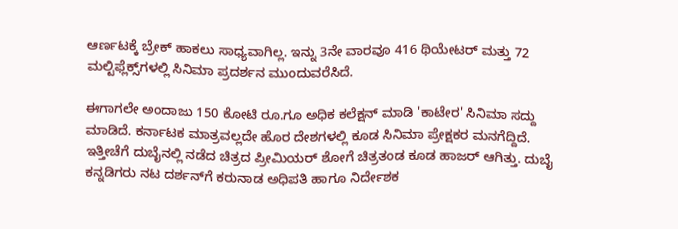ಆರ್ಣಟಕ್ಕೆ ಬ್ರೇಕ್ ಹಾಕಲು ಸಾಧ್ಯವಾಗಿಲ್ಲ. ಇನ್ನು 3ನೇ ವಾರವೂ 416 ಥಿಯೇಟರ್ ಮತ್ತು 72 ಮಲ್ಟಿಫ್ಲೆಕ್ಸ್‌ಗಳಲ್ಲಿ ಸಿನಿಮಾ ಪ್ರದರ್ಶನ ಮುಂದುವರೆಸಿದೆ.

ಈಗಾಗಲೇ ಅಂದಾಜು 150 ಕೋಟಿ ರೂ.ಗೂ ಅಧಿಕ ಕಲೆಕ್ಷನ್ ಮಾಡಿ 'ಕಾಟೇರ' ಸಿನಿಮಾ ಸದ್ದು ಮಾಡಿದೆ. ಕರ್ನಾಟಕ ಮಾತ್ರವಲ್ಲದೇ ಹೊರ ದೇಶಗಳಲ್ಲಿ ಕೂಡ ಸಿನಿಮಾ ಪ್ರೇಕ್ಷಕರ ಮನಗೆದ್ದಿದೆ. ಇತ್ತೀಚೆಗೆ ದುಬೈನಲ್ಲಿ ನಡೆದ ಚಿತ್ರದ ಪ್ರೀಮಿಯರ್‌ ಶೋಗೆ ಚಿತ್ರತಂಡ ಕೂಡ ಹಾಜರ್ ಆಗಿತ್ತು. ದುಬೈ ಕನ್ನಡಿಗರು ನಟ ದರ್ಶನ್‌ಗೆ ಕರುನಾಡ ಅಧಿಪತಿ ಹಾಗೂ ನಿರ್ದೇಶಕ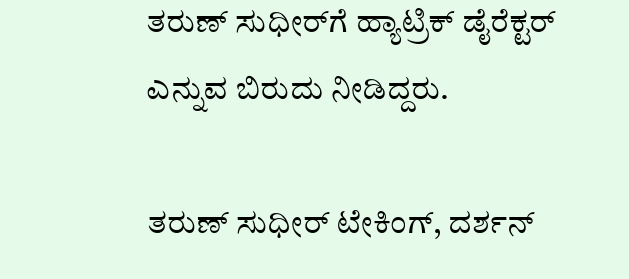ತರುಣ್ ಸುಧೀರ್‌ಗೆ ಹ್ಯಾಟ್ರಿಕ್ ಡೈರೆಕ್ಟರ್ ಎನ್ನುವ ಬಿರುದು ನೀಡಿದ್ದರು.

ತರುಣ್ ಸುಧೀರ್ ಟೇಕಿಂಗ್, ದರ್ಶನ್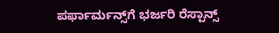ಪರ್ಫಾರ್ಮನ್ಸ್‌ಗೆ ಭರ್ಜರಿ ರೆಸ್ಪಾನ್ಸ್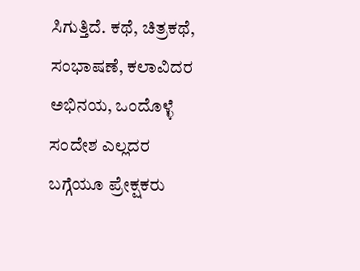ಸಿಗುತ್ತಿದೆ. ಕಥೆ, ಚಿತ್ರಕಥೆ, ಸಂಭಾಷಣೆ, ಕಲಾವಿದರ ಅಭಿನಯ, ಒಂದೊಳ್ಳೆ ಸಂದೇಶ ಎಲ್ಲದರ ಬಗ್ಗೆಯೂ ಪ್ರೇಕ್ಷಕರು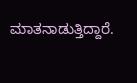ಮಾತನಾಡುತ್ತಿದ್ದಾರೆ.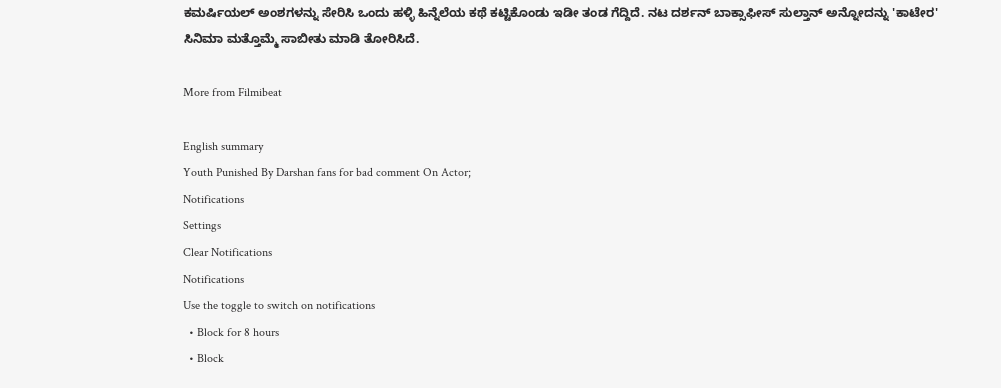ಕಮರ್ಷಿಯಲ್ ಅಂಶಗಳನ್ನು ಸೇರಿಸಿ ಒಂದು ಹಳ್ಳಿ ಹಿನ್ನೆಲೆಯ ಕಥೆ ಕಟ್ಟಿಕೊಂಡು ಇಡೀ ತಂಡ ಗೆದ್ದಿದೆ. ನಟ ದರ್ಶನ್ ಬಾಕ್ಸಾಫೀಸ್‌ ಸುಲ್ತಾನ್ ಅನ್ನೋದನ್ನು 'ಕಾಟೇರ' ಸಿನಿಮಾ ಮತ್ತೊಮ್ಮೆ ಸಾಬೀತು ಮಾಡಿ ತೋರಿಸಿದೆ.

More from Filmibeat

English summary
Youth Punished By Darshan fans for bad comment On Actor;
Notifications
Settings
Clear Notifications
Notifications
Use the toggle to switch on notifications
  • Block for 8 hours
  • Block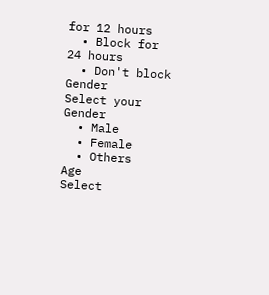for 12 hours
  • Block for 24 hours
  • Don't block
Gender
Select your Gender
  • Male
  • Female
  • Others
Age
Select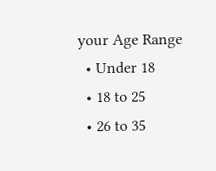your Age Range
  • Under 18
  • 18 to 25
  • 26 to 35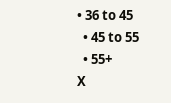• 36 to 45
  • 45 to 55
  • 55+
X